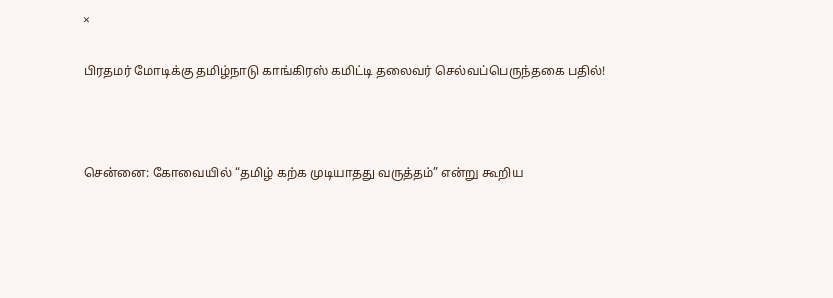×

பிரதமர் மோடிக்கு தமிழ்நாடு காங்கிரஸ் கமிட்டி தலைவர் செல்வப்பெருந்தகை பதில்!



சென்னை: கோவையில் “தமிழ் கற்க முடியாதது வருத்தம்” என்று கூறிய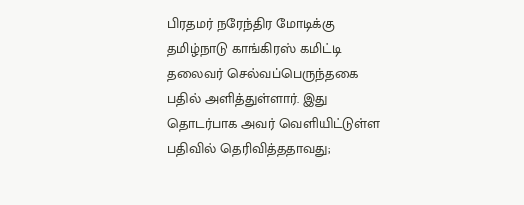பிரதமர் நரேந்திர மோடிக்கு தமிழ்நாடு காங்கிரஸ் கமிட்டி தலைவர் செல்வப்பெருந்தகை பதில் அளித்துள்ளார். இது தொடர்பாக அவர் வெளியிட்டுள்ள பதிவில் தெரிவித்ததாவது;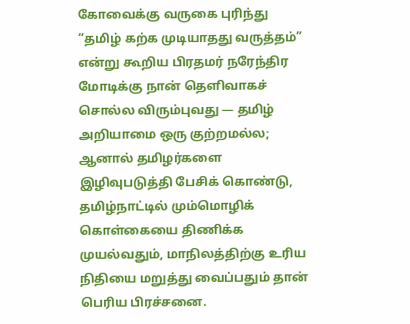கோவைக்கு வருகை புரிந்து “தமிழ் கற்க முடியாதது வருத்தம்” என்று கூறிய பிரதமர் நரேந்திர மோடிக்கு நான் தெளிவாகச் சொல்ல விரும்புவது — தமிழ் அறியாமை ஒரு குற்றமல்ல; ஆனால் தமிழர்களை இழிவுபடுத்தி பேசிக் கொண்டு, தமிழ்நாட்டில் மும்மொழிக் கொள்கையை திணிக்க முயல்வதும், மாநிலத்திற்கு உரிய நிதியை மறுத்து வைப்பதும் தான் பெரிய பிரச்சனை.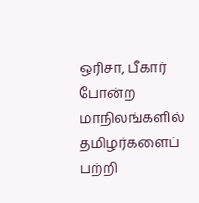ஒரிசா, பீகார் போன்ற மாநிலங்களில் தமிழர்களைப் பற்றி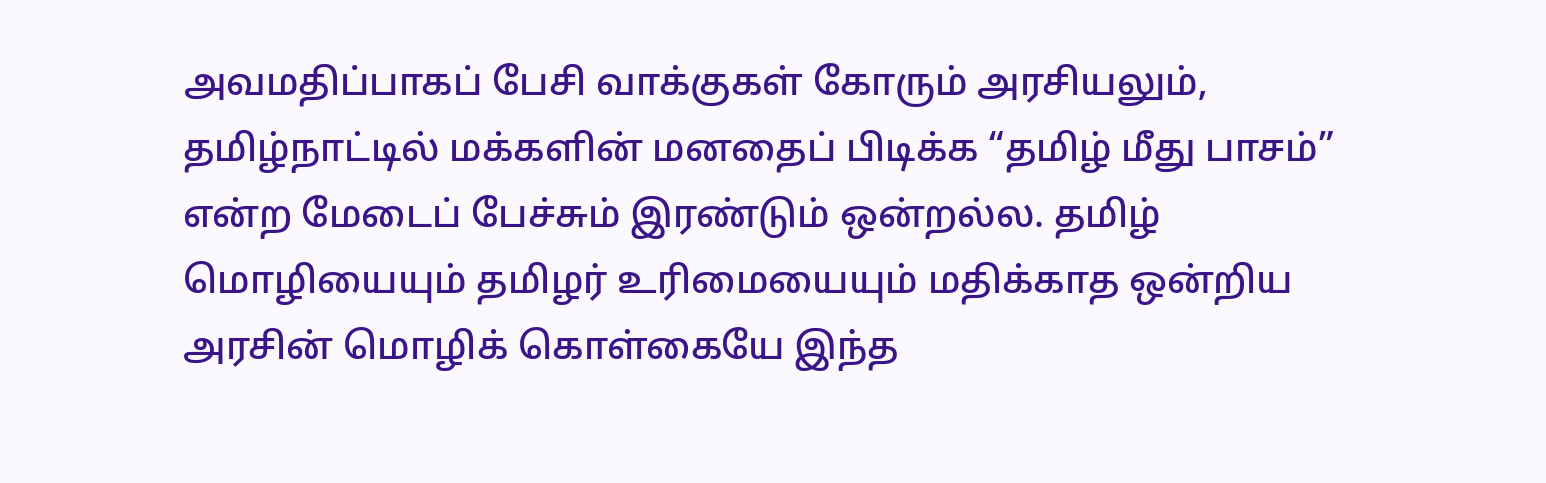அவமதிப்பாகப் பேசி வாக்குகள் கோரும் அரசியலும், தமிழ்நாட்டில் மக்களின் மனதைப் பிடிக்க “தமிழ் மீது பாசம்” என்ற மேடைப் பேச்சும் இரண்டும் ஒன்றல்ல. தமிழ் மொழியையும் தமிழர் உரிமையையும் மதிக்காத ஒன்றிய அரசின் மொழிக் கொள்கையே இந்த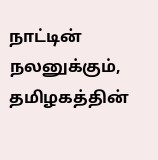நாட்டின் நலனுக்கும், தமிழகத்தின்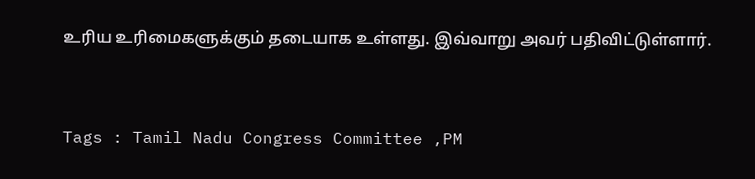உரிய உரிமைகளுக்கும் தடையாக உள்ளது. இவ்வாறு அவர் பதிவிட்டுள்ளார்.



Tags : Tamil Nadu Congress Committee ,PM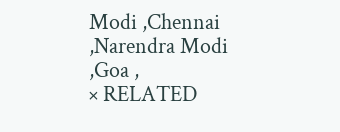Modi ,Chennai ,Narendra Modi ,Goa ,
× RELATED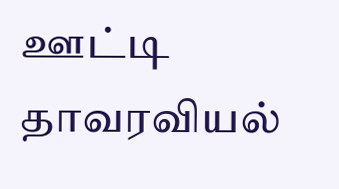ஊட்டி தாவரவியல்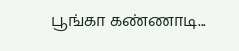பூங்கா கண்ணாடி...